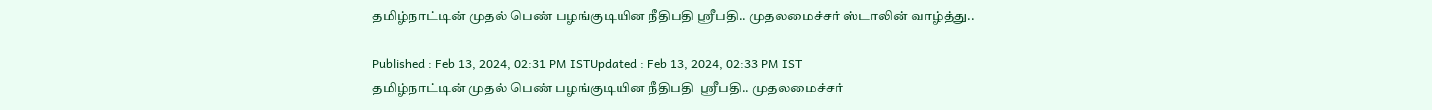தமிழ்நாட்டின் முதல் பெண் பழங்குடியின நீதிபதி ஸ்ரீபதி.. முதலமைச்சர் ஸ்டாலின் வாழ்த்து..

Published : Feb 13, 2024, 02:31 PM ISTUpdated : Feb 13, 2024, 02:33 PM IST
தமிழ்நாட்டின் முதல் பெண் பழங்குடியின நீதிபதி  ஸ்ரீபதி.. முதலமைச்சர்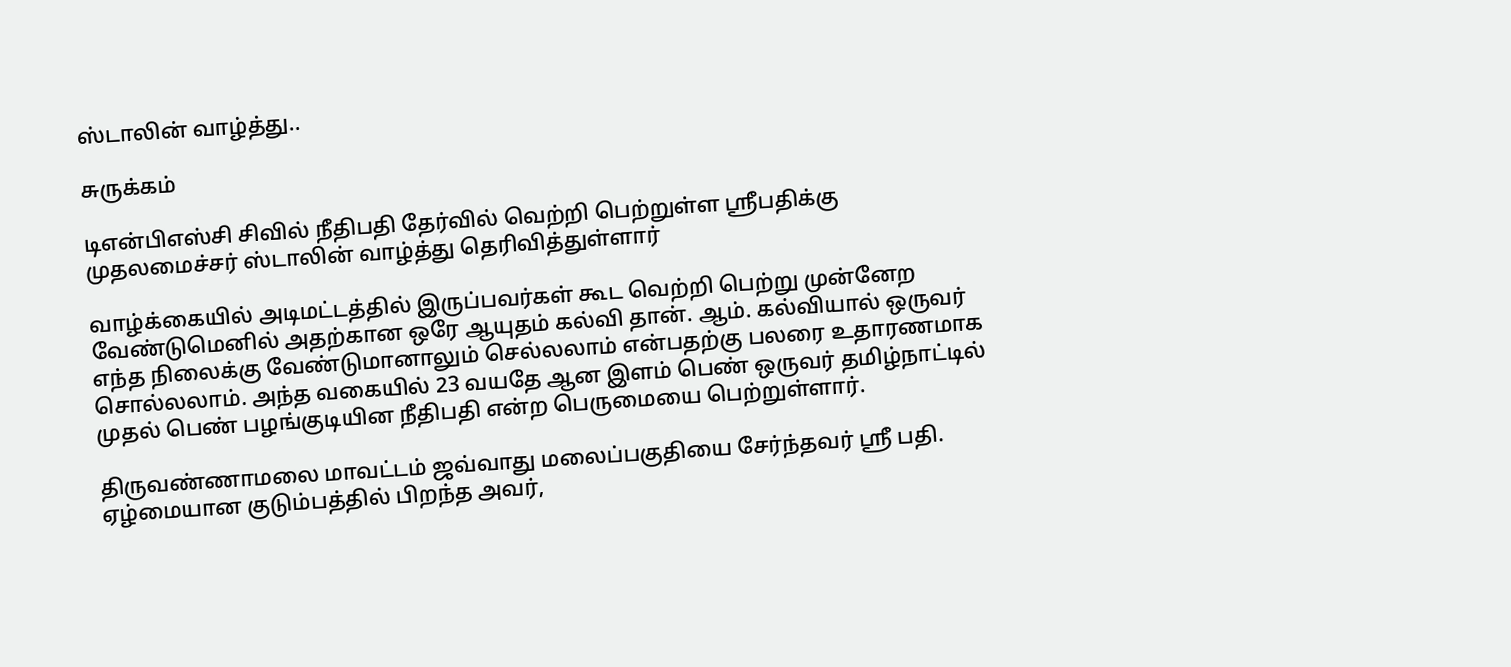ஸ்டாலின் வாழ்த்து..

சுருக்கம்

டிஎன்பிஎஸ்சி சிவில் நீதிபதி தேர்வில் வெற்றி பெற்றுள்ள ஸ்ரீபதிக்கு முதலமைச்சர் ஸ்டாலின் வாழ்த்து தெரிவித்துள்ளார்

வாழ்க்கையில் அடிமட்டத்தில் இருப்பவர்கள் கூட வெற்றி பெற்று முன்னேற வேண்டுமெனில் அதற்கான ஒரே ஆயுதம் கல்வி தான். ஆம். கல்வியால் ஒருவர் எந்த நிலைக்கு வேண்டுமானாலும் செல்லலாம் என்பதற்கு பலரை உதாரணமாக சொல்லலாம். அந்த வகையில் 23 வயதே ஆன இளம் பெண் ஒருவர் தமிழ்நாட்டில் முதல் பெண் பழங்குடியின நீதிபதி என்ற பெருமையை பெற்றுள்ளார்.

திருவண்ணாமலை மாவட்டம் ஜவ்வாது மலைப்பகுதியை சேர்ந்தவர் ஸ்ரீ பதி. ஏழ்மையான குடும்பத்தில் பிறந்த அவர்,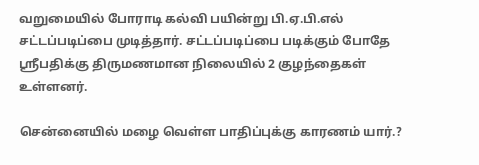வறுமையில் போராடி கல்வி பயின்று பி.ஏ.பி.எல் சட்டப்படிப்பை முடித்தார். சட்டப்படிப்பை படிக்கும் போதே ஸ்ரீபதிக்கு திருமணமான நிலையில் 2 குழந்தைகள் உள்ளனர்.

சென்னையில் மழை வெள்ள பாதிப்புக்கு காரணம் யார்.?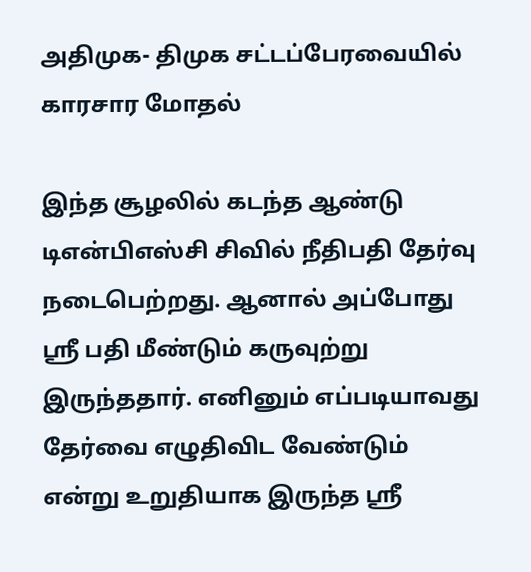அதிமுக- திமுக சட்டப்பேரவையில் காரசார மோதல்

இந்த சூழலில் கடந்த ஆண்டு டிஎன்பிஎஸ்சி சிவில் நீதிபதி தேர்வு நடைபெற்றது. ஆனால் அப்போது ஸ்ரீ பதி மீண்டும் கருவுற்று இருந்ததார். எனினும் எப்படியாவது தேர்வை எழுதிவிட வேண்டும் என்று உறுதியாக இருந்த ஸ்ரீ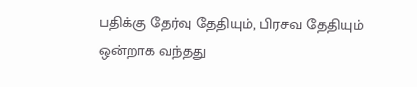பதிக்கு தேர்வு தேதியும், பிரசவ தேதியும் ஒன்றாக வந்தது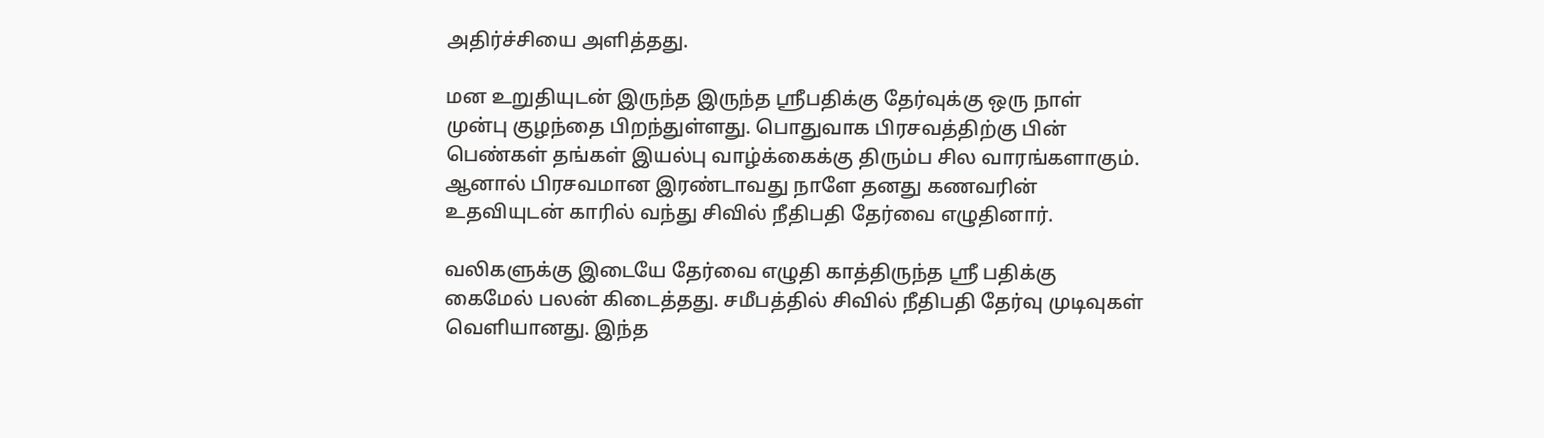அதிர்ச்சியை அளித்தது.

மன உறுதியுடன் இருந்த இருந்த ஸ்ரீபதிக்கு தேர்வுக்கு ஒரு நாள் முன்பு குழந்தை பிறந்துள்ளது. பொதுவாக பிரசவத்திற்கு பின் பெண்கள் தங்கள் இயல்பு வாழ்க்கைக்கு திரும்ப சில வாரங்களாகும். ஆனால் பிரசவமான இரண்டாவது நாளே தனது கணவரின் உதவியுடன் காரில் வந்து சிவில் நீதிபதி தேர்வை எழுதினார்.

வலிகளுக்கு இடையே தேர்வை எழுதி காத்திருந்த ஸ்ரீ பதிக்கு கைமேல் பலன் கிடைத்தது. சமீபத்தில் சிவில் நீதிபதி தேர்வு முடிவுகள் வெளியானது. இந்த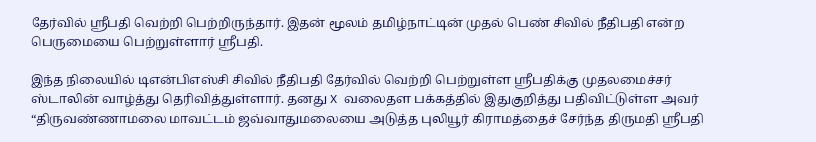தேர்வில் ஸ்ரீபதி வெற்றி பெற்றிருந்தார். இதன் மூலம் தமிழ்நாட்டின் முதல் பெண் சிவில் நீதிபதி என்ற பெருமையை பெற்றுள்ளார் ஸ்ரீபதி.

இந்த நிலையில் டிஎன்பிஎஸ்சி சிவில் நீதிபதி தேர்வில் வெற்றி பெற்றுள்ள ஸ்ரீபதிக்கு முதலமைச்சர் ஸ்டாலின் வாழ்த்து தெரிவித்துள்ளார். தனது X வலைதள பக்கத்தில் இதுகுறித்து பதிவிட்டுள்ள அவர் “திருவண்ணாமலை மாவட்டம் ஜவ்வாதுமலையை அடுத்த புலியூர் கிராமத்தைச் சேர்ந்த திருமதி ஸ்ரீபதி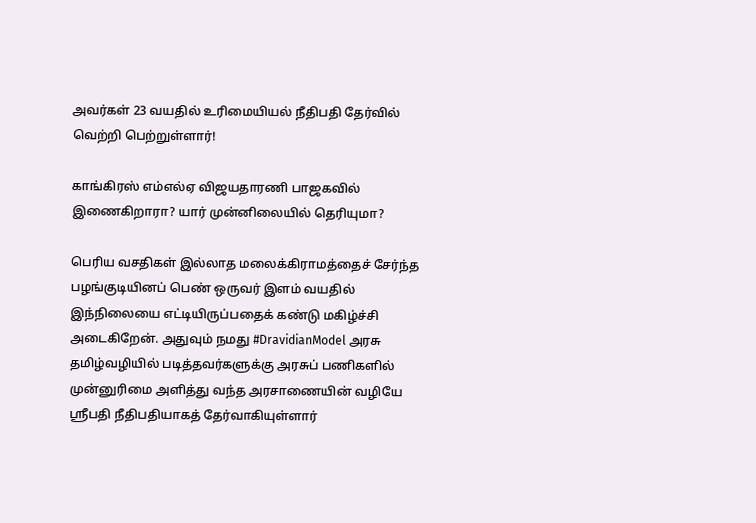அவர்கள் 23 வயதில் உரிமையியல் நீதிபதி தேர்வில் வெற்றி பெற்றுள்ளார்!

காங்கிரஸ் எம்எல்ஏ விஜயதாரணி பாஜகவில் இணைகிறாரா? யார் முன்னிலையில் தெரியுமா?

பெரிய வசதிகள் இல்லாத மலைக்கிராமத்தைச் சேர்ந்த பழங்குடியினப் பெண் ஒருவர் இளம் வயதில் இந்நிலையை எட்டியிருப்பதைக் கண்டு மகிழ்ச்சி அடைகிறேன். அதுவும் நமது #DravidianModel அரசு தமிழ்வழியில் படித்தவர்களுக்கு அரசுப் பணிகளில் முன்னுரிமை அளித்து வந்த அரசாணையின் வழியே ஸ்ரீபதி நீதிபதியாகத் தேர்வாகியுள்ளார்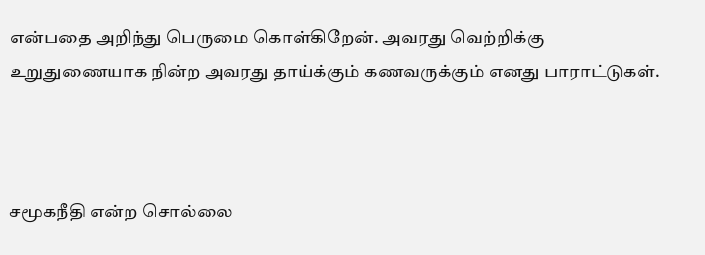என்பதை அறிந்து பெருமை கொள்கிறேன். அவரது வெற்றிக்கு உறுதுணையாக நின்ற அவரது தாய்க்கும் கணவருக்கும் எனது பாராட்டுகள்.



சமூகநீதி என்ற சொல்லை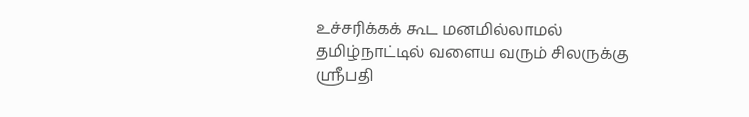உச்சரிக்கக் கூட மனமில்லாமல் தமிழ்நாட்டில் வளைய வரும் சிலருக்கு ஸ்ரீபதி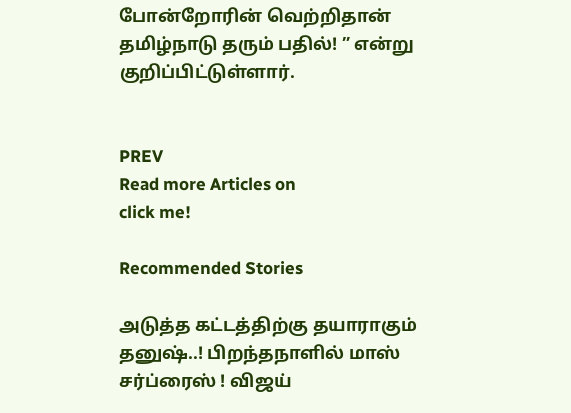போன்றோரின் வெற்றிதான் தமிழ்நாடு தரும் பதில்! ” என்று குறிப்பிட்டுள்ளார்.


PREV
Read more Articles on
click me!

Recommended Stories

அடுத்த கட்டத்திற்கு தயாராகும் தனுஷ்..! பிறந்தநாளில் மாஸ் சர்ப்ரைஸ் ! விஜய்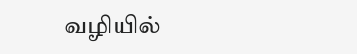வழியில்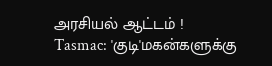அரசியல் ஆட்டம் !
Tasmac: 'குடி'மகன்களுக்கு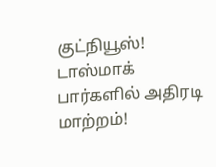குட்நியூஸ்! டாஸ்மாக் பார்களில் அதிரடி மாற்றம்!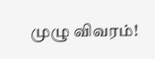முழு விவரம்!